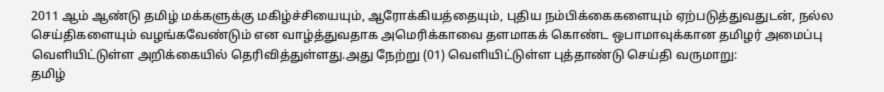2011 ஆம் ஆண்டு தமிழ் மக்களுக்கு மகிழ்ச்சியையும், ஆரோக்கியத்தையும், புதிய நம்பிக்கைகளையும் ஏற்படுத்துவதுடன், நல்ல செய்திகளையும் வழங்கவேண்டும் என வாழ்த்துவதாக அமெரிக்காவை தளமாகக் கொண்ட ஒபாமாவுக்கான தமிழர் அமைப்பு வெளியிட்டுள்ள அறிக்கையில் தெரிவித்துள்ளது.அது நேற்று (01) வெளியிட்டுள்ள புத்தாண்டு செய்தி வருமாறு:
தமிழ்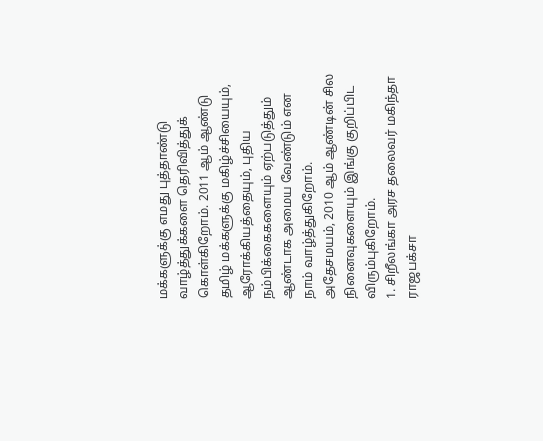மக்களுக்கு எமது புத்தாண்டு வாழ்த்துக்களை தெரிவித்துக் கொள்கிறோம். 2011 ஆம் ஆண்டு தமிழ் மக்களுக்கு மகிழ்ச்சியையும், ஆரோக்கியத்தையும், புதிய நம்பிக்கைகளையும் ஏற்படுத்தும் ஆண்டாக அமைய வேண்டும் என நாம் வாழ்த்துகிறோம்.
அதேசமயம், 2010 ஆம் ஆண்டின் சில நினைவுகளையும் இங்கு குறிப்பிட விரும்புகிறோம்.
1. சிறீலங்கா அரச தலைவர் மகிந்தா ராஜபக்சா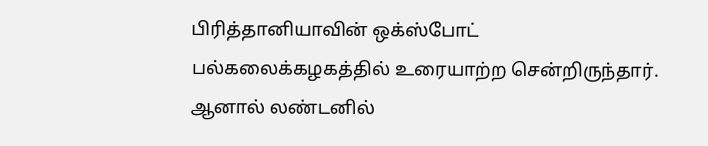பிரித்தானியாவின் ஒக்ஸ்போட் பல்கலைக்கழகத்தில் உரையாற்ற சென்றிருந்தார். ஆனால் லண்டனில்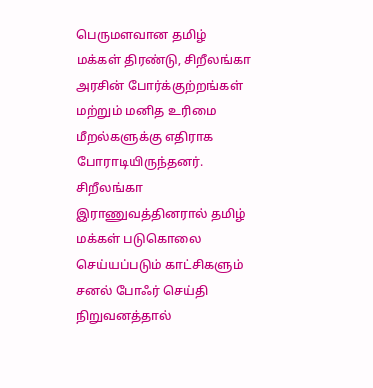பெருமளவான தமிழ் மக்கள் திரண்டு, சிறீலங்கா அரசின் போர்க்குற்றங்கள் மற்றும் மனித உரிமை மீறல்களுக்கு எதிராக போராடியிருந்தனர். சிறீலங்கா இராணுவத்தினரால் தமிழ் மக்கள் படுகொலை செய்யப்படும் காட்சிகளும் சனல் போஃர் செய்தி நிறுவனத்தால்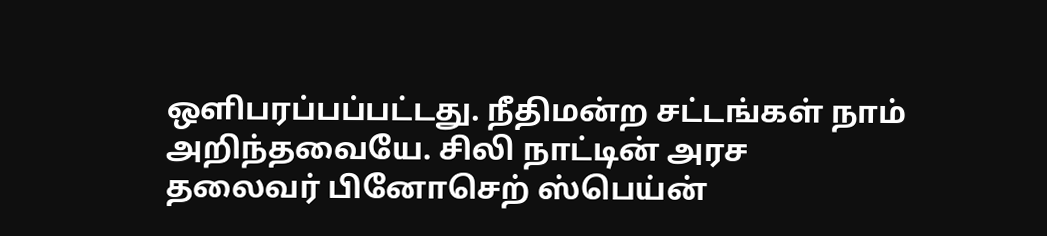ஒளிபரப்பப்பட்டது. நீதிமன்ற சட்டங்கள் நாம் அறிந்தவையே. சிலி நாட்டின் அரச தலைவர் பினோசெற் ஸ்பெய்ன்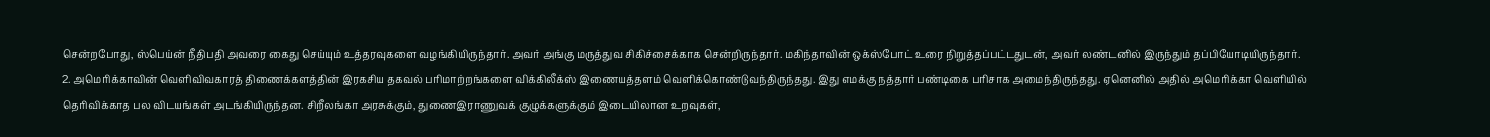சென்றபோது, ஸ்பெய்ன் நீதிபதி அவரை கைது செய்யும் உத்தரவுகளை வழங்கியிருந்தார். அவர் அங்கு மருத்துவ சிகிச்சைக்காக சென்றிருந்தார். மகிந்தாவின் ஒக்ஸ்போட் உரை நிறுத்தப்பட்டதுடன், அவர் லண்டனில் இருந்தும் தப்பியோடியிருந்தார்.
2. அமெரிக்காவின் வெளிவிவகாரத் திணைக்களத்தின் இரகசிய தகவல் பரிமாற்றங்களை விக்கிலீக்ஸ் இணையத்தளம் வெளிக்கொண்டுவந்திருந்தது. இது எமக்கு நத்தார் பண்டிகை பரிசாக அமைந்திருந்தது. ஏனெனில் அதில் அமெரிக்கா வெளியில் தெரிவிக்காத பல விடயங்கள் அடங்கியிருந்தன. சிறீலங்கா அரசுக்கும், துணைஇராணுவக் குழுக்களுக்கும் இடையிலான உறவுகள்,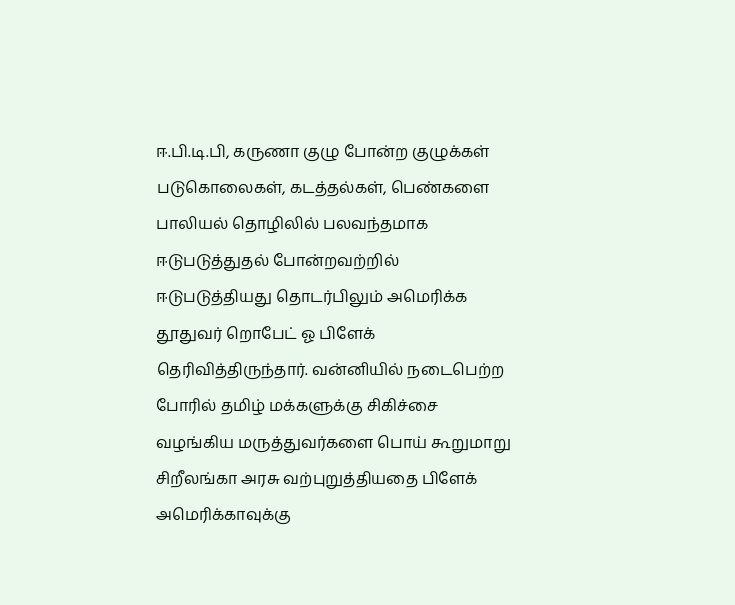ஈ.பி.டி.பி, கருணா குழு போன்ற குழுக்கள் படுகொலைகள், கடத்தல்கள், பெண்களை பாலியல் தொழிலில் பலவந்தமாக ஈடுபடுத்துதல் போன்றவற்றில் ஈடுபடுத்தியது தொடர்பிலும் அமெரிக்க தூதுவர் றொபேட் ஓ பிளேக் தெரிவித்திருந்தார். வன்னியில் நடைபெற்ற போரில் தமிழ் மக்களுக்கு சிகிச்சை வழங்கிய மருத்துவர்களை பொய் கூறுமாறு சிறீலங்கா அரசு வற்புறுத்தியதை பிளேக் அமெரிக்காவுக்கு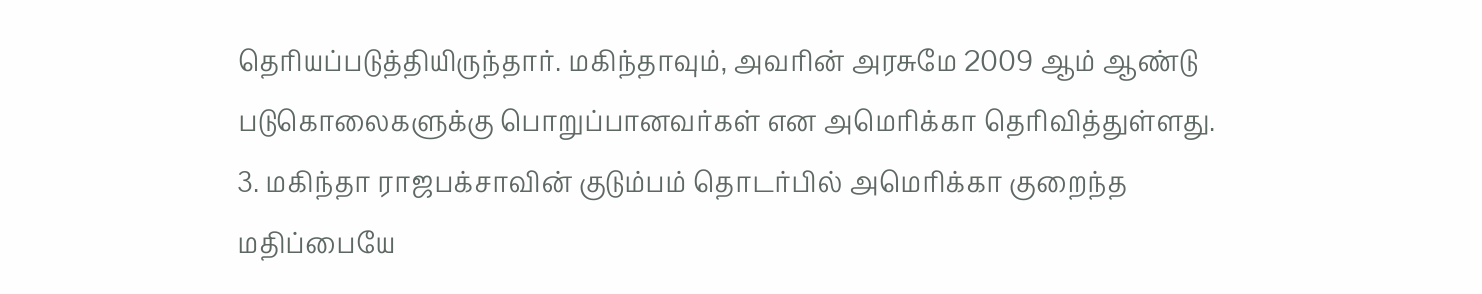தெரியப்படுத்தியிருந்தார். மகிந்தாவும், அவரின் அரசுமே 2009 ஆம் ஆண்டு படுகொலைகளுக்கு பொறுப்பானவர்கள் என அமெரிக்கா தெரிவித்துள்ளது.
3. மகிந்தா ராஜபக்சாவின் குடும்பம் தொடர்பில் அமெரிக்கா குறைந்த மதிப்பையே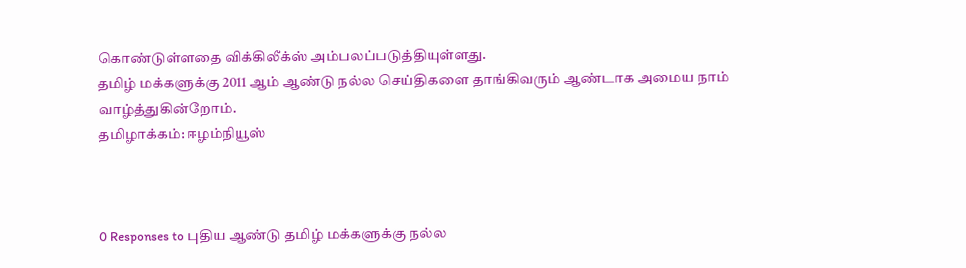கொண்டுள்ளதை விக்கிலீக்ஸ் அம்பலப்படுத்தியுள்ளது.
தமிழ் மக்களுக்கு 2011 ஆம் ஆண்டு நல்ல செய்திகளை தாங்கிவரும் ஆண்டாக அமைய நாம் வாழ்த்துகின்றோம்.
தமிழாக்கம்: ஈழம்நியூஸ்



0 Responses to புதிய ஆண்டு தமிழ் மக்களுக்கு நல்ல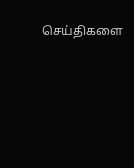செய்திகளை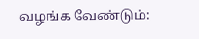வழங்க வேண்டும்: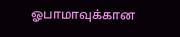ஓபாமாவுக்கான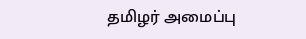தமிழர் அமைப்பு